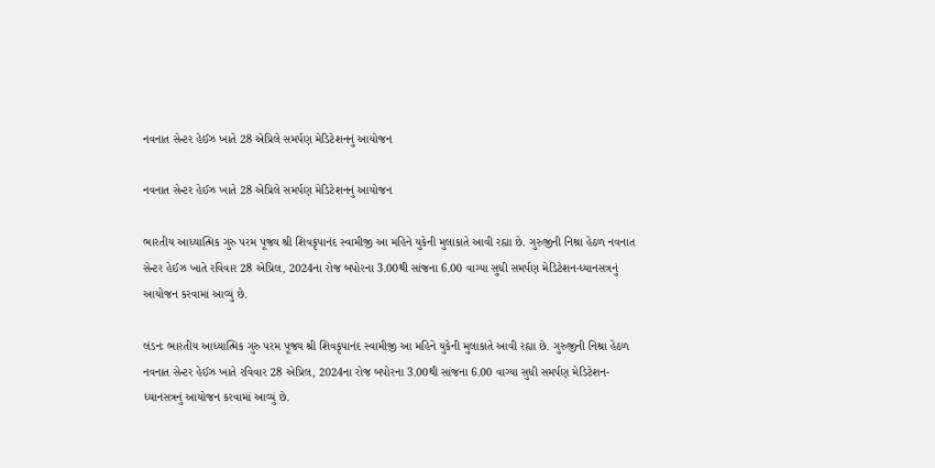નવનાત સેન્ટર હેઈઝ ખાતે 28 એપ્રિલે સમર્પણ મેડિટેશનનું આયોજન

નવનાત સેન્ટર હેઈઝ ખાતે 28 એપ્રિલે સમર્પણ મેડિટેશનનું આયોજન

ભારતીય આધ્યાત્મિક ગુરુ પરમ પૂજ્ય શ્રી શિવકૃપાનંદ સ્વામીજી આ મહિને યુકેની મુલાકાતે આવી રહ્યા છે. ગુરુજીની નિશ્રા હેઠળ નવનાત સેન્ટર હેઈઝ ખાતે રવિવાર 28 એપ્રિલ, 2024ના રોજ બપોરના 3.00થી સાંજના 6.00 વાગ્યા સુધી સમર્પણ મેડિટેશન-ધ્યાનસત્રનું આયોજન કરવામાં આવ્યું છે.

લંડનઃ ભારતીય આધ્યાત્મિક ગુરુ પરમ પૂજ્ય શ્રી શિવકૃપાનંદ સ્વામીજી આ મહિને યુકેની મુલાકાતે આવી રહ્યા છે. ગુરુજીની નિશ્રા હેઠળ નવનાત સેન્ટર હેઈઝ ખાતે રવિવાર 28 એપ્રિલ, 2024ના રોજ બપોરના 3.00થી સાંજના 6.00 વાગ્યા સુધી સમર્પણ મેડિટેશન-ધ્યાનસત્રનું આયોજન કરવામાં આવ્યું છે.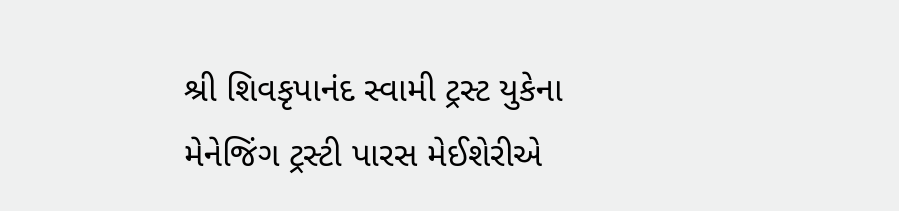શ્રી શિવકૃપાનંદ સ્વામી ટ્રસ્ટ યુકેના મેનેજિંગ ટ્રસ્ટી પારસ મેઈશેરીએ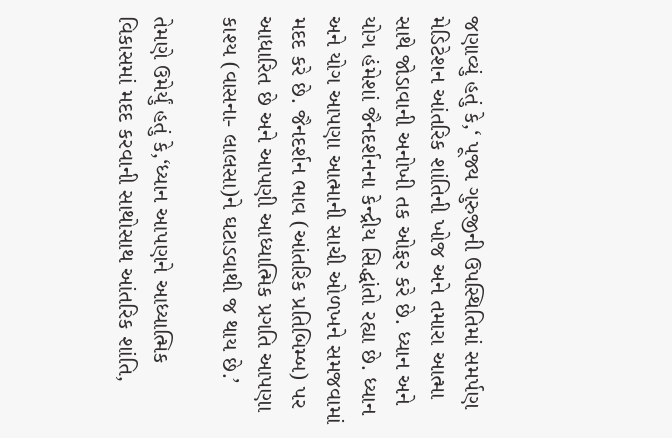જણાવ્યું હતું કે,‘ પૂજ્ય ગુરુજીની ઉપસ્થિતિમાં સમર્પણ મેડિટેશન આંતરિક શાંતિની ખોજ અને તમારા આત્મા સાથે જોડાવાની અનોખી તક ઓફર કરે છે. ધ્યાન અને યોગ હંમેશાં જૈનદર્શનના કેન્દ્રીય સિદ્ધાંતો રહ્યા છે. ધ્યાન અને યોગ આપણા આત્માની સાચી ઓળખને સમજવામાં મદદ કરે છે. જૈનદર્શન ભાવ (આંતરિક પ્રતિબિમ્બ) પર આધારિત છે અને આપણી આધ્યાત્મિક પ્રગતિ આપણા કાશ્ય (વાસના- લાલસા)ને ઘટાડવાથી જ થાય છે.’

તેમણે ઉમેર્યું હતું કે,‘ધ્યાન આપણને આધ્યાત્મિક વિકાસમાં મદદ કરવાની સાથોસાથ આંતરિક શાંતિ,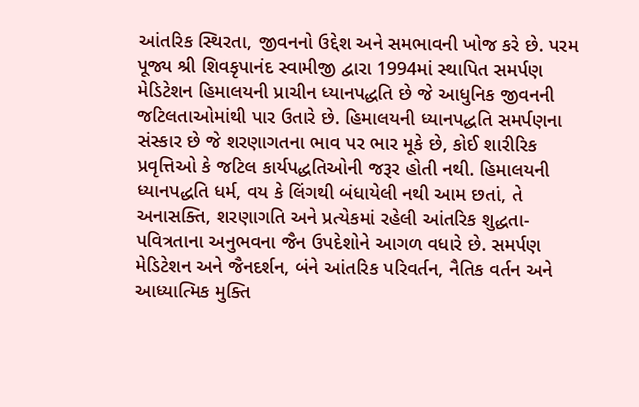આંતરિક સ્થિરતા, જીવનનો ઉદ્દેશ અને સમભાવની ખોજ કરે છે. પરમ પૂજ્ય શ્રી શિવકૃપાનંદ સ્વામીજી દ્વારા 1994માં સ્થાપિત સમર્પણ મેડિટેશન હિમાલયની પ્રાચીન ધ્યાનપદ્ધતિ છે જે આધુનિક જીવનની જટિલતાઓમાંથી પાર ઉતારે છે. હિમાલયની ધ્યાનપદ્ધતિ સમર્પણના સંસ્કાર છે જે શરણાગતના ભાવ પર ભાર મૂકે છે, કોઈ શારીરિક પ્રવૃત્તિઓ કે જટિલ કાર્યપદ્ધતિઓની જરૂર હોતી નથી. હિમાલયની ધ્યાનપદ્ધતિ ધર્મ, વય કે લિંગથી બંધાયેલી નથી આમ છતાં, તે અનાસક્તિ, શરણાગતિ અને પ્રત્યેકમાં રહેલી આંતરિક શુદ્ધતા-પવિત્રતાના અનુભવના જૈન ઉપદેશોને આગળ વધારે છે. સમર્પણ મેડિટેશન અને જૈનદર્શન, બંને આંતરિક પરિવર્તન, નૈતિક વર્તન અને આધ્યાત્મિક મુક્તિ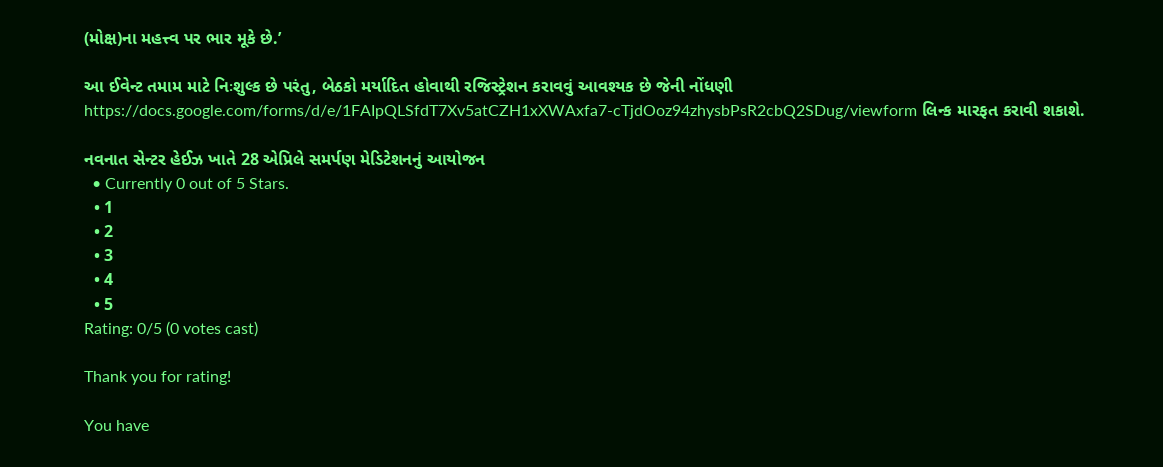(મોક્ષ)ના મહત્ત્વ પર ભાર મૂકે છે.’

આ ઈવેન્ટ તમામ માટે નિઃશુલ્ક છે પરંતુ, બેઠકો મર્યાદિત હોવાથી રજિસ્ટ્રેશન કરાવવું આવશ્યક છે જેની નોંધણી https://docs.google.com/forms/d/e/1FAIpQLSfdT7Xv5atCZH1xXWAxfa7-cTjdOoz94zhysbPsR2cbQ2SDug/viewform લિન્ક મારફત કરાવી શકાશે.

નવનાત સેન્ટર હેઈઝ ખાતે 28 એપ્રિલે સમર્પણ મેડિટેશનનું આયોજન
  • Currently 0 out of 5 Stars.
  • 1
  • 2
  • 3
  • 4
  • 5
Rating: 0/5 (0 votes cast)

Thank you for rating!

You have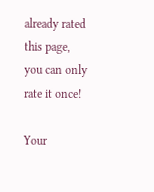already rated this page, you can only rate it once!

Your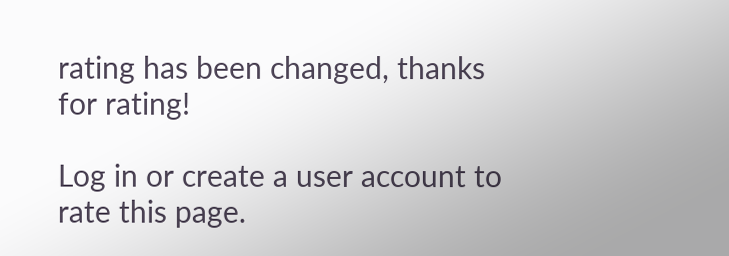rating has been changed, thanks for rating!

Log in or create a user account to rate this page.